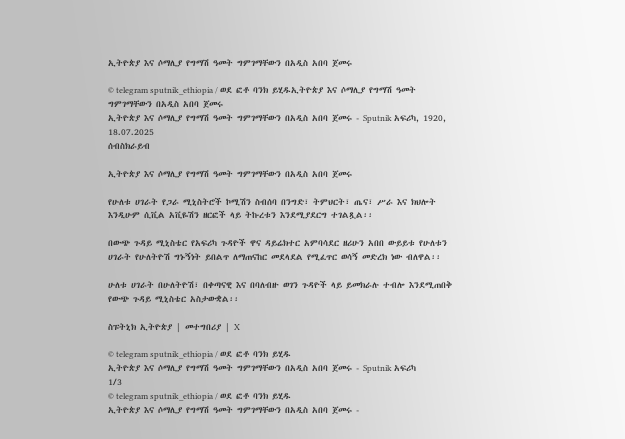ኢትዮጵያ እና ሶማሊያ የግማሽ ዓመት ግምገማቸውን በአዲስ አበባ ጀመሩ

© telegram sputnik_ethiopia / ወደ ፎቶ ባንክ ይሂዱኢትዮጵያ እና ሶማሊያ የግማሽ ዓመት ግምገማቸውን በአዲስ አበባ ጀመሩ
ኢትዮጵያ እና ሶማሊያ የግማሽ ዓመት ግምገማቸውን በአዲስ አበባ ጀመሩ - Sputnik አፍሪካ, 1920, 18.07.2025
ሰብስክራይብ

ኢትዮጵያ እና ሶማሊያ የግማሽ ዓመት ግምገማቸውን በአዲስ አበባ ጀመሩ

የሁለቱ ሀገራት የጋራ ሚኒስትሮች ኮሚሽን ስብሰባ በንግድ፣ ትምህርት፣ ጤና፣ ሥራ እና ክህሎት እንዲሁም ሲቪል አቪዬሽን ዘርፎች ላይ ትኩረቱን እንደሚያደርግ ተገልጿል፡፡

በውጭ ጉዳይ ሚኒስቴር የአፍሪካ ጉዳዮች ዋና ዳይሬክተር አምባሳደር ዘሪሁን አበበ ውይይቱ የሁለቱን ሀገራት የሁለትዮሽ ግኑኝነት ይበልጥ ለማጠናከር መደላደል የሚፈጥር ወሳኝ መድረክ ነው ብለዋል፡፡

ሁለቱ ሀገራት በሁለትዮሽ፣ በቀጣናዊ እና በባለብዙ ወገን ጉዳዮች ላይ ይመክራሉ ተብሎ እንደሚጠበቅ የውጭ ጉዳይ ሚኒስቴር አስታውቋል፡፡

ስፑትኒክ ኢትዮጵያ | መተግበሪያ | X

© telegram sputnik_ethiopia / ወደ ፎቶ ባንክ ይሂዱ
ኢትዮጵያ እና ሶማሊያ የግማሽ ዓመት ግምገማቸውን በአዲስ አበባ ጀመሩ - Sputnik አፍሪካ
1/3
© telegram sputnik_ethiopia / ወደ ፎቶ ባንክ ይሂዱ
ኢትዮጵያ እና ሶማሊያ የግማሽ ዓመት ግምገማቸውን በአዲስ አበባ ጀመሩ -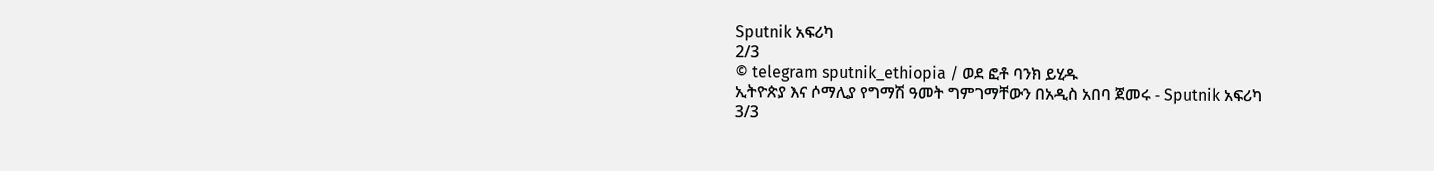Sputnik አፍሪካ
2/3
© telegram sputnik_ethiopia / ወደ ፎቶ ባንክ ይሂዱ
ኢትዮጵያ እና ሶማሊያ የግማሽ ዓመት ግምገማቸውን በአዲስ አበባ ጀመሩ - Sputnik አፍሪካ
3/3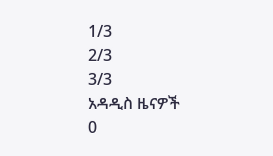1/3
2/3
3/3
አዳዲስ ዜናዎች
0